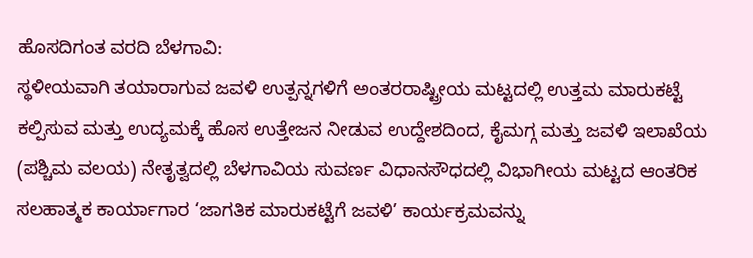ಹೊಸದಿಗಂತ ವರದಿ ಬೆಳಗಾವಿ:
ಸ್ಥಳೀಯವಾಗಿ ತಯಾರಾಗುವ ಜವಳಿ ಉತ್ಪನ್ನಗಳಿಗೆ ಅಂತರರಾಷ್ಟ್ರೀಯ ಮಟ್ಟದಲ್ಲಿ ಉತ್ತಮ ಮಾರುಕಟ್ಟೆ ಕಲ್ಪಿಸುವ ಮತ್ತು ಉದ್ಯಮಕ್ಕೆ ಹೊಸ ಉತ್ತೇಜನ ನೀಡುವ ಉದ್ದೇಶದಿಂದ, ಕೈಮಗ್ಗ ಮತ್ತು ಜವಳಿ ಇಲಾಖೆಯ (ಪಶ್ಚಿಮ ವಲಯ) ನೇತೃತ್ವದಲ್ಲಿ ಬೆಳಗಾವಿಯ ಸುವರ್ಣ ವಿಧಾನಸೌಧದಲ್ಲಿ ವಿಭಾಗೀಯ ಮಟ್ಟದ ಆಂತರಿಕ ಸಲಹಾತ್ಮಕ ಕಾರ್ಯಾಗಾರ ‘ಜಾಗತಿಕ ಮಾರುಕಟ್ಟೆಗೆ ಜವಳಿ’ ಕಾರ್ಯಕ್ರಮವನ್ನು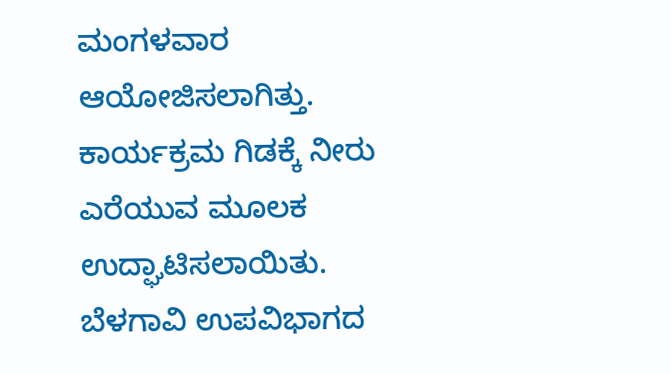ಮಂಗಳವಾರ ಆಯೋಜಿಸಲಾಗಿತ್ತು.
ಕಾರ್ಯಕ್ರಮ ಗಿಡಕ್ಕೆ ನೀರು ಎರೆಯುವ ಮೂಲಕ ಉದ್ಘಾಟಿಸಲಾಯಿತು. ಬೆಳಗಾವಿ ಉಪವಿಭಾಗದ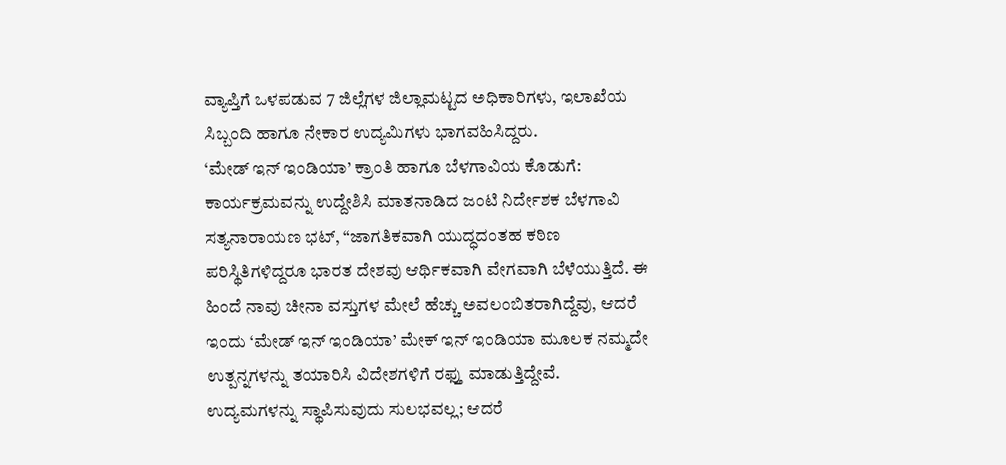ವ್ಯಾಪ್ತಿಗೆ ಒಳಪಡುವ 7 ಜಿಲ್ಲೆಗಳ ಜಿಲ್ಲಾಮಟ್ಟದ ಅಧಿಕಾರಿಗಳು, ಇಲಾಖೆಯ ಸಿಬ್ಬಂದಿ ಹಾಗೂ ನೇಕಾರ ಉದ್ಯಮಿಗಳು ಭಾಗವಹಿಸಿದ್ದರು.
‘ಮೇಡ್ ಇನ್ ಇಂಡಿಯಾ’ ಕ್ರಾಂತಿ ಹಾಗೂ ಬೆಳಗಾವಿಯ ಕೊಡುಗೆ:
ಕಾರ್ಯಕ್ರಮವನ್ನು ಉದ್ದೇಶಿಸಿ ಮಾತನಾಡಿದ ಜಂಟಿ ನಿರ್ದೇಶಕ ಬೆಳಗಾವಿ ಸತ್ಯನಾರಾಯಣ ಭಟ್, “ಜಾಗತಿಕವಾಗಿ ಯುದ್ಧದಂತಹ ಕಠಿಣ ಪರಿಸ್ಥಿತಿಗಳಿದ್ದರೂ ಭಾರತ ದೇಶವು ಆರ್ಥಿಕವಾಗಿ ವೇಗವಾಗಿ ಬೆಳೆಯುತ್ತಿದೆ. ಈ ಹಿಂದೆ ನಾವು ಚೀನಾ ವಸ್ತುಗಳ ಮೇಲೆ ಹೆಚ್ಚು ಅವಲಂಬಿತರಾಗಿದ್ದೆವು, ಆದರೆ ಇಂದು ‘ಮೇಡ್ ಇನ್ ಇಂಡಿಯಾ’ ಮೇಕ್ ಇನ್ ಇಂಡಿಯಾ ಮೂಲಕ ನಮ್ಮದೇ ಉತ್ಪನ್ನಗಳನ್ನು ತಯಾರಿಸಿ ವಿದೇಶಗಳಿಗೆ ರಫ್ತು ಮಾಡುತ್ತಿದ್ದೇವೆ. ಉದ್ಯಮಗಳನ್ನು ಸ್ಥಾಪಿಸುವುದು ಸುಲಭವಲ್ಲ; ಆದರೆ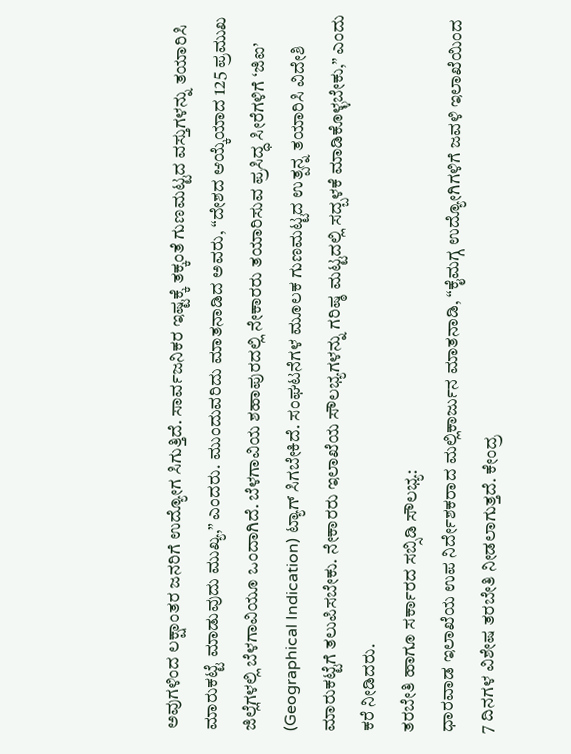ಅವುಗಳಿಂದ ಲಕ್ಷಾಂತರ ಜನರಿಗೆ ಉದ್ಯೋಗ ಸಿಗುತ್ತಿದೆ. ಸಾರ್ವಜನಿಕರ ಇಷ್ಟಕ್ಕೆ ತಕ್ಕಂತೆ ಗುಣಮಟ್ಟದ ವಸ್ತುಗಳನ್ನು ತಯಾರಿಸಿ ಮಾರುಕಟ್ಟೆ ಮಾಡುವುದು ಮುಖ್ಯ,” ಎಂದರು. ಮುಂದುವರಿದು ಮಾತನಾಡಿದ ಅವರು, “ದೇಶದ ಆಯ್ಕೆಯಾದ 125 ಪ್ರಮುಖ ಜಿಲ್ಲೆಗಳಲ್ಲಿ ಬೆಳಗಾವಿಯೂ ಒಂದಾಗಿದೆ. ಬೆಳಗಾವಿಯ ಶಹಾಪುರದಲ್ಲಿ ನೇಕಾರರು ತಯಾರಿಸುವ ಪ್ರಸಿದ್ಧ ಸೀರೆಗಳಿಗೆ ‘ಜಿಐ’ (Geographical Indication) ಟ್ಯಾಗ್ ಸಿಗಬೇಕಿದೆ. ಸಂಘಟನೆಗಳ ಮೂಲಕ ಗುಣಮಟ್ಟದ ಉತ್ಪನ್ನ ತಯಾರಿಸಿ ವಿದೇಶಿ ಮಾರುಕಟ್ಟೆಗೆ ತಲುಪಿಸಬೇಕು. ನೇಕಾರರು ಇಲಾಖೆಯ ಸೌಲಭ್ಯಗಳನ್ನು ಗರಿಷ್ಠ ಮಟ್ಟದಲ್ಲಿ ಸದ್ಬಳಕೆ ಮಾಡಿಕೊಳ್ಳಬೇಕು,” ಎಂದು ಕರೆ ನೀಡಿದರು.
ತರಬೇತಿ ಹಾಗೂ ಸರ್ಕಾರದ ಸಬ್ಸಿಡಿ ಸೌಲಭ್ಯ:
ಧಾರವಾಡ ಇಲಾಖೆಯ ಉಪ ನಿರ್ದೇಶಕರಾದ ಮಲ್ಲಿಕಾರ್ಜುನ ಮಾತನಾಡಿ, “ಕೈಮಗ್ಗ ಉದ್ಯೋಗಿಗಳಿಗೆ ಜವಳಿ ಇಲಾಖೆಯಿಂದ 7 ದಿನಗಳ ವಿಶೇಷ ತರಬೇತಿ ನೀಡಲಾಗುತ್ತದೆ. ಕೇಂದ್ರ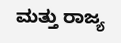ಮತ್ತು ರಾಜ್ಯ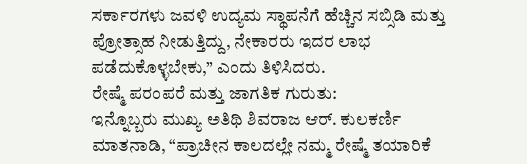ಸರ್ಕಾರಗಳು ಜವಳಿ ಉದ್ಯಮ ಸ್ಥಾಪನೆಗೆ ಹೆಚ್ಚಿನ ಸಬ್ಸಿಡಿ ಮತ್ತು ಪ್ರೋತ್ಸಾಹ ನೀಡುತ್ತಿದ್ದು, ನೇಕಾರರು ಇದರ ಲಾಭ ಪಡೆದುಕೊಳ್ಳಬೇಕು,” ಎಂದು ತಿಳಿಸಿದರು.
ರೇಷ್ಮೆ ಪರಂಪರೆ ಮತ್ತು ಜಾಗತಿಕ ಗುರುತು:
ಇನ್ನೊಬ್ಬರು ಮುಖ್ಯ ಅತಿಥಿ ಶಿವರಾಜ ಆರ್. ಕುಲಕರ್ಣಿ ಮಾತನಾಡಿ, “ಪ್ರಾಚೀನ ಕಾಲದಲ್ಲೇ ನಮ್ಮ ರೇಷ್ಮೆ ತಯಾರಿಕೆ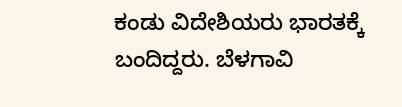ಕಂಡು ವಿದೇಶಿಯರು ಭಾರತಕ್ಕೆ ಬಂದಿದ್ದರು. ಬೆಳಗಾವಿ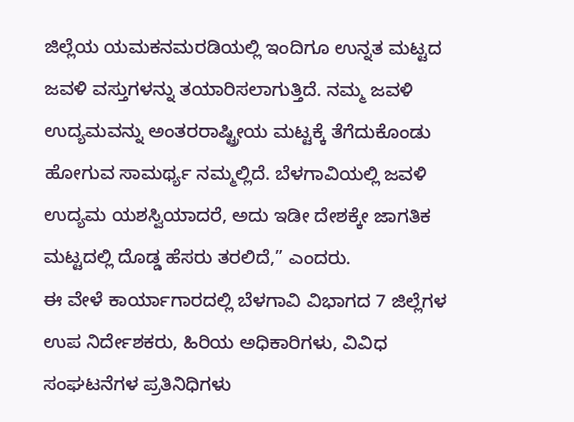ಜಿಲ್ಲೆಯ ಯಮಕನಮರಡಿಯಲ್ಲಿ ಇಂದಿಗೂ ಉನ್ನತ ಮಟ್ಟದ ಜವಳಿ ವಸ್ತುಗಳನ್ನು ತಯಾರಿಸಲಾಗುತ್ತಿದೆ. ನಮ್ಮ ಜವಳಿ ಉದ್ಯಮವನ್ನು ಅಂತರರಾಷ್ಟ್ರೀಯ ಮಟ್ಟಕ್ಕೆ ತೆಗೆದುಕೊಂಡು ಹೋಗುವ ಸಾಮರ್ಥ್ಯ ನಮ್ಮಲ್ಲಿದೆ. ಬೆಳಗಾವಿಯಲ್ಲಿ ಜವಳಿ ಉದ್ಯಮ ಯಶಸ್ವಿಯಾದರೆ, ಅದು ಇಡೀ ದೇಶಕ್ಕೇ ಜಾಗತಿಕ ಮಟ್ಟದಲ್ಲಿ ದೊಡ್ಡ ಹೆಸರು ತರಲಿದೆ,” ಎಂದರು.
ಈ ವೇಳೆ ಕಾರ್ಯಾಗಾರದಲ್ಲಿ ಬೆಳಗಾವಿ ವಿಭಾಗದ 7 ಜಿಲ್ಲೆಗಳ ಉಪ ನಿರ್ದೇಶಕರು, ಹಿರಿಯ ಅಧಿಕಾರಿಗಳು, ವಿವಿಧ ಸಂಘಟನೆಗಳ ಪ್ರತಿನಿಧಿಗಳು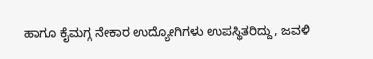ಹಾಗೂ ಕೈಮಗ್ಗ ನೇಕಾರ ಉದ್ಯೋಗಿಗಳು ಉಪಸ್ಥಿತರಿದ್ದು, ಜವಳಿ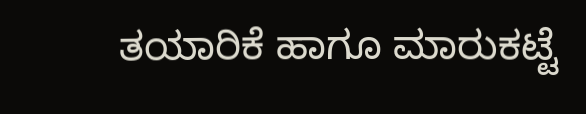ತಯಾರಿಕೆ ಹಾಗೂ ಮಾರುಕಟ್ಟೆ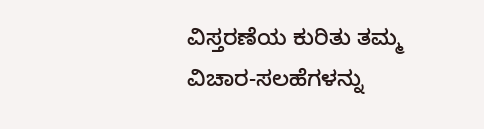ವಿಸ್ತರಣೆಯ ಕುರಿತು ತಮ್ಮ ವಿಚಾರ-ಸಲಹೆಗಳನ್ನು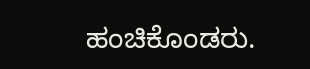ಹಂಚಿಕೊಂಡರು.